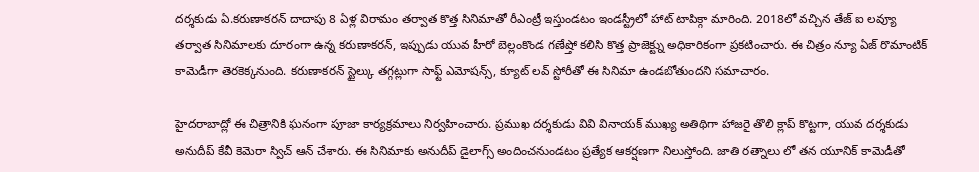దర్శకుడు ఏ.కరుణాకరన్ దాదాపు 8 ఏళ్ల విరామం తర్వాత కొత్త సినిమాతో రీఎంట్రీ ఇస్తుండటం ఇండస్ట్రీలో హాట్ టాపిక్గా మారింది. 2018లో వచ్చిన తేజ్ ఐ లవ్యూ తర్వాత సినిమాలకు దూరంగా ఉన్న కరుణాకరన్, ఇప్పుడు యువ హీరో బెల్లంకొండ గణేష్తో కలిసి కొత్త ప్రాజెక్ట్ను అధికారికంగా ప్రకటించారు. ఈ చిత్రం న్యూ ఏజ్ రొమాంటిక్ కామెడీగా తెరకెక్కనుంది. కరుణాకరన్ స్టైల్కు తగ్గట్లుగా సాఫ్ట్ ఎమోషన్స్, క్యూట్ లవ్ స్టోరీతో ఈ సినిమా ఉండబోతుందని సమాచారం.

హైదరాబాద్లో ఈ చిత్రానికి ఘనంగా పూజా కార్యక్రమాలు నిర్వహించారు. ప్రముఖ దర్శకుడు వివి వినాయక్ ముఖ్య అతిథిగా హాజరై తొలి క్లాప్ కొట్టగా, యువ దర్శకుడు అనుదీప్ కేవీ కెమెరా స్విచ్ ఆన్ చేశారు. ఈ సినిమాకు అనుదీప్ డైలాగ్స్ అందించనుండటం ప్రత్యేక ఆకర్షణగా నిలుస్తోంది. జాతి రత్నాలు లో తన యూనిక్ కామెడీతో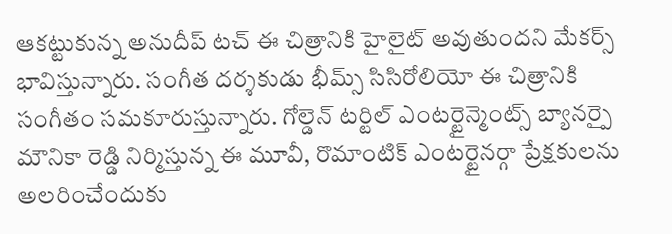ఆకట్టుకున్న అనుదీప్ టచ్ ఈ చిత్రానికి హైలైట్ అవుతుందని మేకర్స్ భావిస్తున్నారు. సంగీత దర్శకుడు భీమ్స్ సిసిరోలియో ఈ చిత్రానికి సంగీతం సమకూరుస్తున్నారు. గోల్డెన్ టర్టిల్ ఎంటర్టైన్మెంట్స్ బ్యానర్పై మౌనికా రెడ్డి నిర్మిస్తున్న ఈ మూవీ, రొమాంటిక్ ఎంటర్టైనర్గా ప్రేక్షకులను అలరించేందుకు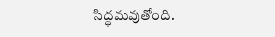సిద్ధమవుతోంది.